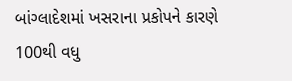બાંગ્લાદેશમાં ખસરાના પ્રકોપને કારણે 100થી વધુ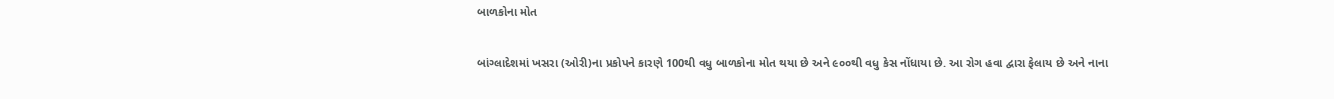બાળકોના મોત

બાંગ્લાદેશમાં ખસરા (ઓરી)ના પ્રકોપને કારણે 100થી વધુ બાળકોના મોત થયા છે અને ૯૦૦થી વધુ કેસ નોંધાયા છે. આ રોગ હવા દ્વારા ફેલાય છે અને નાના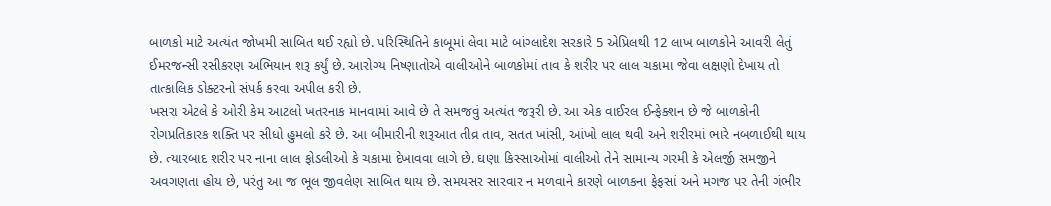બાળકો માટે અત્યંત જોખમી સાબિત થઈ રહ્યો છે. પરિસ્થિતિને કાબૂમાં લેવા માટે બાંગ્લાદેશ સરકારે 5 એપ્રિલથી 12 લાખ બાળકોને આવરી લેતું ઈમરજન્સી રસીકરણ અભિયાન શરૂ કર્યું છે. આરોગ્ય નિષ્ણાતોએ વાલીઓને બાળકોમાં તાવ કે શરીર પર લાલ ચકામા જેવા લક્ષણો દેખાય તો તાત્કાલિક ડોક્ટરનો સંપર્ક કરવા અપીલ કરી છે.
ખસરા એટલે કે ઓરી કેમ આટલો ખતરનાક માનવામાં આવે છે તે સમજવું અત્યંત જરૂરી છે. આ એક વાઈરલ ઈન્ફેક્શન છે જે બાળકોની રોગપ્રતિકારક શક્તિ પર સીધો હુમલો કરે છે. આ બીમારીની શરૂઆત તીવ્ર તાવ, સતત ખાંસી, આંખો લાલ થવી અને શરીરમાં ભારે નબળાઈથી થાય છે. ત્યારબાદ શરીર પર નાના લાલ ફોડલીઓ કે ચકામા દેખાવવા લાગે છે. ઘણા કિસ્સાઓમાં વાલીઓ તેને સામાન્ય ગરમી કે એલર્જી સમજીને અવગણતા હોય છે, પરંતુ આ જ ભૂલ જીવલેણ સાબિત થાય છે. સમયસર સારવાર ન મળવાને કારણે બાળકના ફેફસાં અને મગજ પર તેની ગંભીર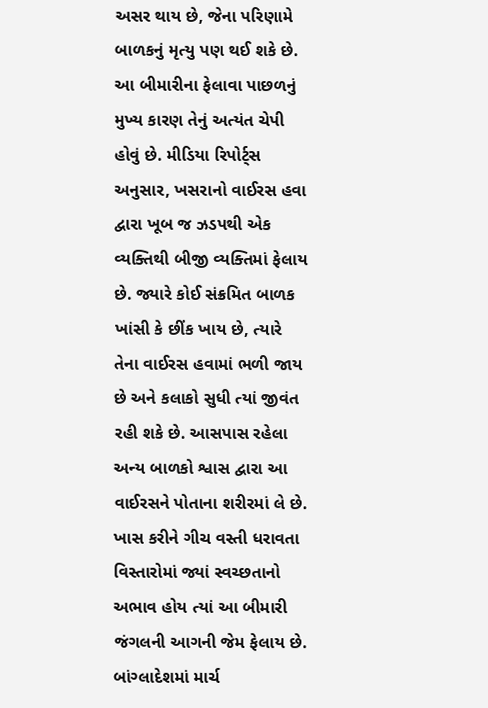અસર થાય છે, જેના પરિણામે બાળકનું મૃત્યુ પણ થઈ શકે છે.
આ બીમારીના ફેલાવા પાછળનું મુખ્ય કારણ તેનું અત્યંત ચેપી હોવું છે. મીડિયા રિપોર્ટ્સ અનુસાર, ખસરાનો વાઈરસ હવા દ્વારા ખૂબ જ ઝડપથી એક વ્યક્તિથી બીજી વ્યક્તિમાં ફેલાય છે. જ્યારે કોઈ સંક્રમિત બાળક ખાંસી કે છીંક ખાય છે, ત્યારે તેના વાઈરસ હવામાં ભળી જાય છે અને કલાકો સુધી ત્યાં જીવંત રહી શકે છે. આસપાસ રહેલા અન્ય બાળકો શ્વાસ દ્વારા આ વાઈરસને પોતાના શરીરમાં લે છે. ખાસ કરીને ગીચ વસ્તી ધરાવતા વિસ્તારોમાં જ્યાં સ્વચ્છતાનો અભાવ હોય ત્યાં આ બીમારી જંગલની આગની જેમ ફેલાય છે. બાંગ્લાદેશમાં માર્ચ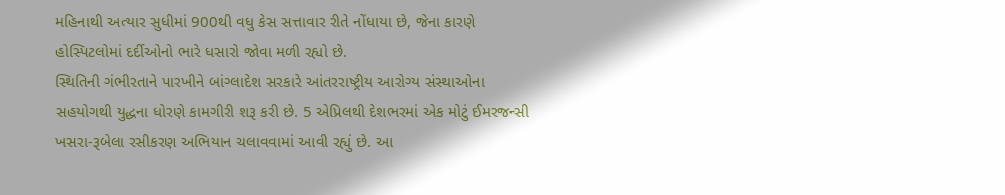મહિનાથી અત્યાર સુધીમાં 900થી વધુ કેસ સત્તાવાર રીતે નોંધાયા છે, જેના કારણે હોસ્પિટલોમાં દર્દીઓનો ભારે ધસારો જોવા મળી રહ્યો છે.
સ્થિતિની ગંભીરતાને પારખીને બાંગ્લાદેશ સરકારે આંતરરાષ્ટ્રીય આરોગ્ય સંસ્થાઓના સહયોગથી યુદ્ધના ધોરણે કામગીરી શરૂ કરી છે. 5 એપ્રિલથી દેશભરમાં એક મોટું ઈમરજન્સી ખસરા-રૂબેલા રસીકરણ અભિયાન ચલાવવામાં આવી રહ્યું છે. આ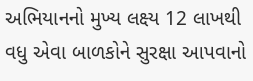અભિયાનનો મુખ્ય લક્ષ્ય 12 લાખથી વધુ એવા બાળકોને સુરક્ષા આપવાનો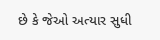છે કે જેઓ અત્યાર સુધી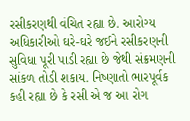રસીકરણથી વંચિત રહ્યા છે. આરોગ્ય અધિકારીઓ ઘરે-ઘરે જઈને રસીકરણની સુવિધા પૂરી પાડી રહ્યા છે જેથી સંક્રમણની સાંકળ તોડી શકાય. નિષ્ણાતો ભારપૂર્વક કહી રહ્યા છે કે રસી એ જ આ રોગ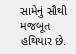સામેનું સૌથી મજબૂત હથિયાર છે.